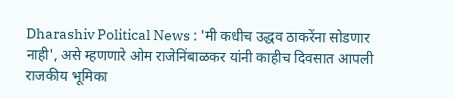Dharashiv Political News : 'मी कधीच उद्धव ठाकरेंना सोडणार नाही', असे म्हणणारे ओम राजेनिंबाळकर यांनी काहीच दिवसात आपली राजकीय भूमिका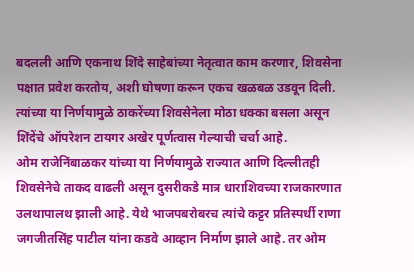बदलली आणि एकनाथ शिंदे साहेबांच्या नेतृत्वात काम करणार, शिवसेना पक्षात प्रवेश करतोय, अशी घोषणा करून एकच खळबळ उडवून दिली. त्यांच्या या निर्णयामुळे ठाकरेंच्या शिवसेनेला मोठा धक्का बसला असून शिंदेंचे ऑपरेशन टायगर अखेर पूर्णत्वास गेल्याची चर्चा आहे.
ओम राजेनिंबाळकर यांच्या या निर्णयामुळे राज्यात आणि दिल्लीतही शिवसेनेचे ताकद वाढली असून दुसरीकडे मात्र धाराशिवच्या राजकारणात उलथापालथ झाली आहे. येथे भाजपबरोबरच त्यांचे कट्टर प्रतिस्पर्धी राणा जगजीतसिंह पाटील यांना कडवे आव्हान निर्माण झाले आहे. तर ओम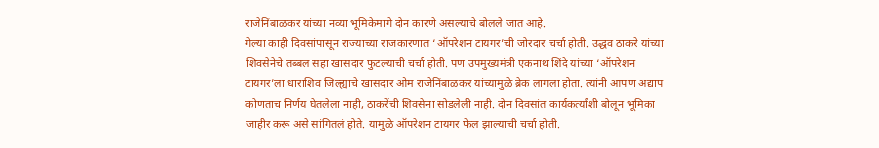राजेनिंबाळकर यांच्या नव्या भूमिकेमागे दोन कारणे असल्याचे बोलले जात आहे.
गेल्या काही दिवसांपासून राज्याच्या राजकारणात ‘ऑपरेशन टायगर’ची जोरदार चर्चा होती. उद्धव ठाकरे यांच्या शिवसेनेचे तब्बल सहा खासदार फुटल्याची चर्चा होती. पण उपमुख्यमंत्री एकनाथ शिंदे यांच्या ‘ऑपरेशन टायगर’ला धाराशिव जिल्ह्याचे खासदार ओम राजेनिंबाळकर यांच्यामुळे ब्रेक लागला होता. त्यांनी आपण अद्याप कोणताच निर्णय घेतलेला नाही, ठाकरेंची शिवसेना सोडलेली नाही. दोन दिवसांत कार्यकर्त्यांशी बोलून भूमिका जाहीर करू असे सांगितलं होते. यामुळे ऑपरेशन टायगर फेल झाल्याची चर्चा होती.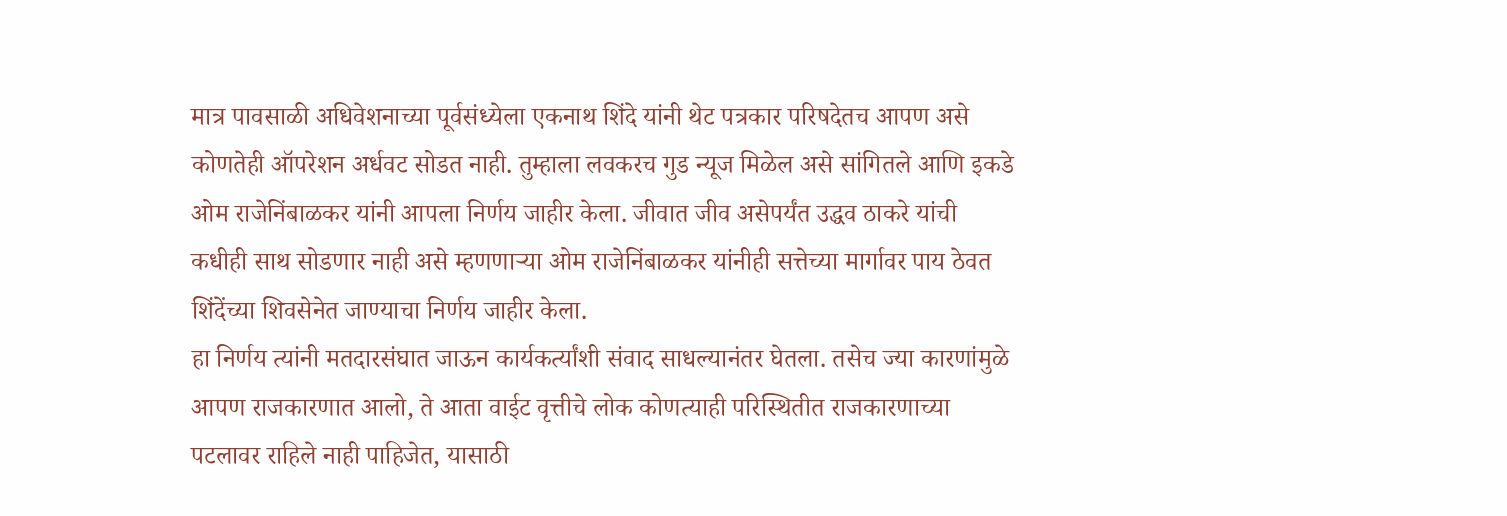मात्र पावसाळी अधिवेशनाच्या पूर्वसंध्येला एकनाथ शिंदे यांनी थेट पत्रकार परिषदेतच आपण असे कोणतेही ऑपरेशन अर्धवट सोडत नाही. तुम्हाला लवकरच गुड न्यूज मिळेल असे सांगितले आणि इकडे ओम राजेनिंबाळकर यांनी आपला निर्णय जाहीर केला. जीवात जीव असेपर्यंत उद्धव ठाकरे यांची कधीही साथ सोडणार नाही असे म्हणणाऱ्या ओम राजेनिंबाळकर यांनीही सत्तेच्या मार्गावर पाय ठेवत शिंदेंच्या शिवसेनेत जाण्याचा निर्णय जाहीर केला.
हा निर्णय त्यांनी मतदारसंघात जाऊन कार्यकर्त्यांशी संवाद साधल्यानंतर घेतला. तसेच ज्या कारणांमुळे आपण राजकारणात आलो, ते आता वाईट वृत्तीचे लोक कोणत्याही परिस्थितीत राजकारणाच्या पटलावर राहिले नाही पाहिजेत, यासाठी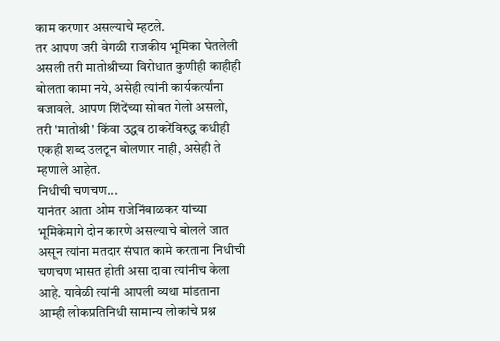काम करणार असल्याचे म्हटले.
तर आपण जरी वेगळी राजकीय भूमिका घेतलेली असली तरी मातोश्रीच्या विरोधात कुणीही काहीही बोलता कामा नये, असेही त्यांनी कार्यकर्त्यांना बजावले. आपण शिंदेंच्या सोबत गेलो असलो, तरी 'मातोश्री' किंवा उद्धव ठाकरेंविरुद्ध कधीही एकही शब्द उलटून बोलणार नाही, असेही ते म्हणाले आहेत.
निधीची चणचण...
यानंतर आता ओम राजेनिंबाळकर यांच्या भूमिकेमागे दोन कारणे असल्याचे बोलले जात असून त्यांना मतदार संघात कामे करताना निधीची चणचण भासत होती असा दावा त्यांनीच केला आहे. यावेळी त्यांनी आपली व्यथा मांडताना आम्ही लोकप्रतिनिधी सामान्य लोकांचे प्रश्न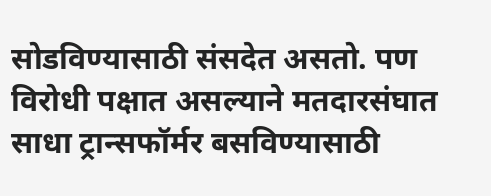सोडविण्यासाठी संसदेत असतो. पण विरोधी पक्षात असल्याने मतदारसंघात साधा ट्रान्सफॉर्मर बसविण्यासाठी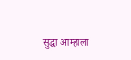सुद्धा आम्हाला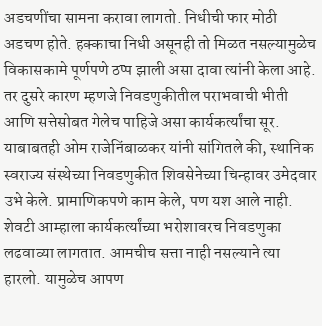अडचणींचा सामना करावा लागतो. निधीची फार मोठी अडचण होते. हक्काचा निधी असूनही तो मिळत नसल्यामुळेच विकासकामे पूर्णपणे ठप्प झाली असा दावा त्यांनी केला आहे.
तर दुसरे कारण म्हणजे निवडणुकीतील पराभवाची भीती आणि सत्तेसोबत गेलेच पाहिजे असा कार्यकर्त्यांचा सूर. याबाबतही ओम राजेनिंबाळकर यांनी सांगितले की, स्थानिक स्वराज्य संस्थेच्या निवडणुकीत शिवसेनेच्या चिन्हावर उमेदवार उभे केले. प्रामाणिकपणे काम केले, पण यश आले नाही. शेवटी आम्हाला कार्यकर्त्यांच्या भरोशावरच निवडणुका लढवाव्या लागतात. आमचीच सत्ता नाही नसल्याने त्या हारलो. यामुळेच आपण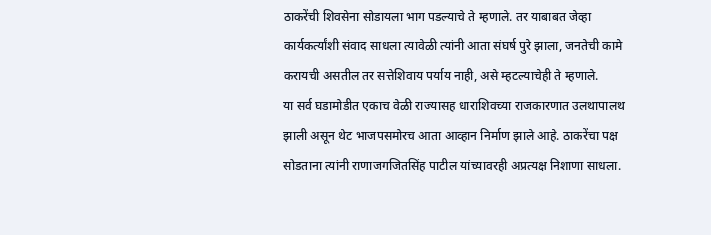ठाकरेंची शिवसेना सोडायला भाग पडल्याचे ते म्हणाले. तर याबाबत जेव्हा कार्यकर्त्यांशी संवाद साधला त्यावेळी त्यांनी आता संघर्ष पुरे झाला, जनतेची कामे करायची असतील तर सत्तेशिवाय पर्याय नाही, असे म्हटल्याचेही ते म्हणाले.
या सर्व घडामोडीत एकाच वेळी राज्यासह धाराशिवच्या राजकारणात उलथापालथ झाली असून थेट भाजपसमोरच आता आव्हान निर्माण झाले आहे. ठाकरेंचा पक्ष सोडताना त्यांनी राणाजगजितसिंह पाटील यांच्यावरही अप्रत्यक्ष निशाणा साधला.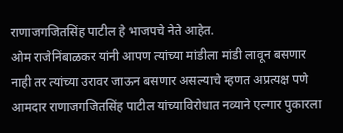राणाजगजितसिंह पाटील हे भाजपचे नेते आहेत.
ओम राजेनिंबाळकर यांनी आपण त्यांच्या मांडीला मांडी लावून बसणार नाही तर त्यांच्या उरावर जाऊन बसणार असल्याचे म्हणत अप्रत्यक्ष पणे आमदार राणाजगजितसिंह पाटील यांच्याविरोधात नव्याने एल्गार पुकारला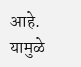आहे. यामुळे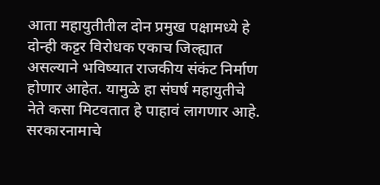आता महायुतीतील दोन प्रमुख पक्षामध्ये हे दोन्ही कट्टर विरोधक एकाच जिल्ह्यात असल्याने भविष्यात राजकीय संकंट निर्माण होणार आहेत. यामुळे हा संघर्ष महायुतीचे नेते कसा मिटवतात हे पाहावं लागणार आहे.
सरकारनामाचे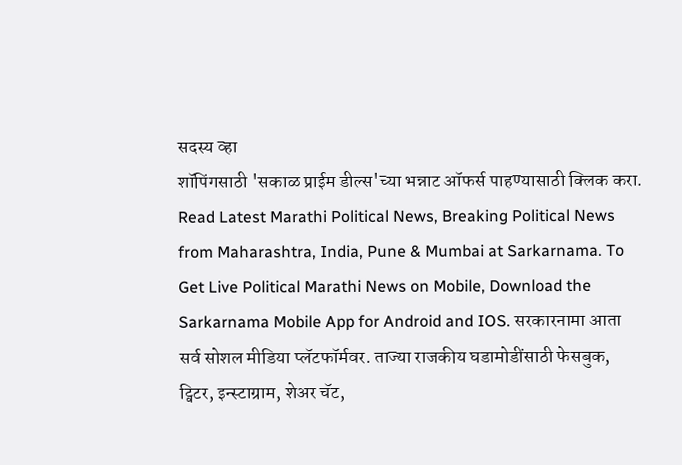सदस्य व्हा
शॉपिंगसाठी 'सकाळ प्राईम डील्स'च्या भन्नाट ऑफर्स पाहण्यासाठी क्लिक करा.
Read Latest Marathi Political News, Breaking Political News from Maharashtra, India, Pune & Mumbai at Sarkarnama. To Get Live Political Marathi News on Mobile, Download the Sarkarnama Mobile App for Android and IOS. सरकारनामा आता सर्व सोशल मीडिया प्लॅटफॉर्मवर. ताज्या राजकीय घडामोडींसाठी फेसबुक, ट्विटर, इन्स्टाग्राम, शेअर चॅट,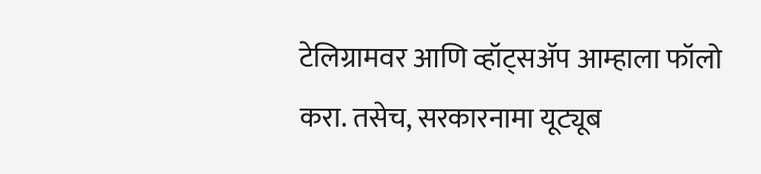टेलिग्रामवर आणि व्हॉट्सॲप आम्हाला फॉलो करा. तसेच, सरकारनामा यूट्यूब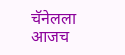चॅनेलला आजच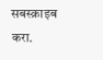सबस्क्राइब करा.